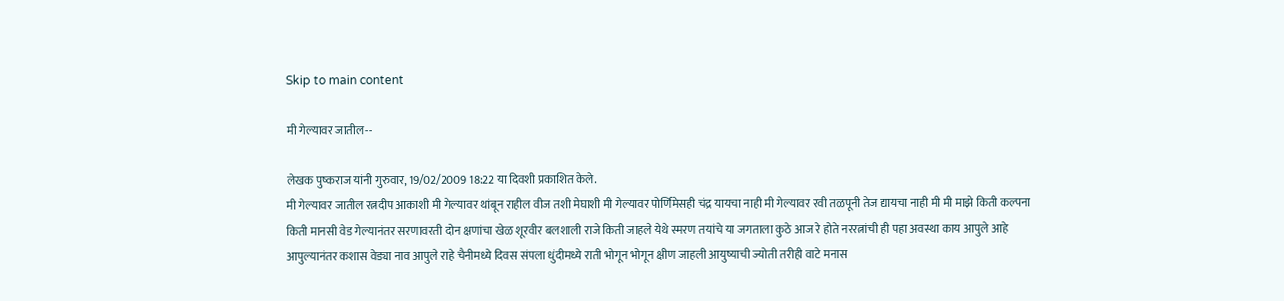Skip to main content

मी गेल्यावर जातील--

लेखक पुष्कराज यांनी गुरुवार, 19/02/2009 18:22 या दिवशी प्रकाशित केले.
मी गेल्यावर जातील रत्नदीप आकाशी मी गेल्यावर थांबून राहील वीज तशी मेघाशी मी गेल्यावर पोर्णिमेसही चंद्र यायचा नाही मी गेल्यावर रवी तळपूनी तेज द्यायचा नाही मी मी माझे किती कल्पना किती मानसी वेड गेल्यानंतर सरणावरती दोन क्षणांचा खेळ शूरवीर बलशाली राजे किती जाहले येथे स्मरण तयांचे या जगताला कुठे आज रे होते नररत्नांची ही पहा अवस्था काय आपुले आहे आपुल्यानंतर कशास वेड्या नाव आपुले राहे चैनीमध्ये दिवस संपला धुंदीमध्ये राती भोगून भोगून क्षीण जाहली आयुष्याची ज्योती तरीही वाटे मनास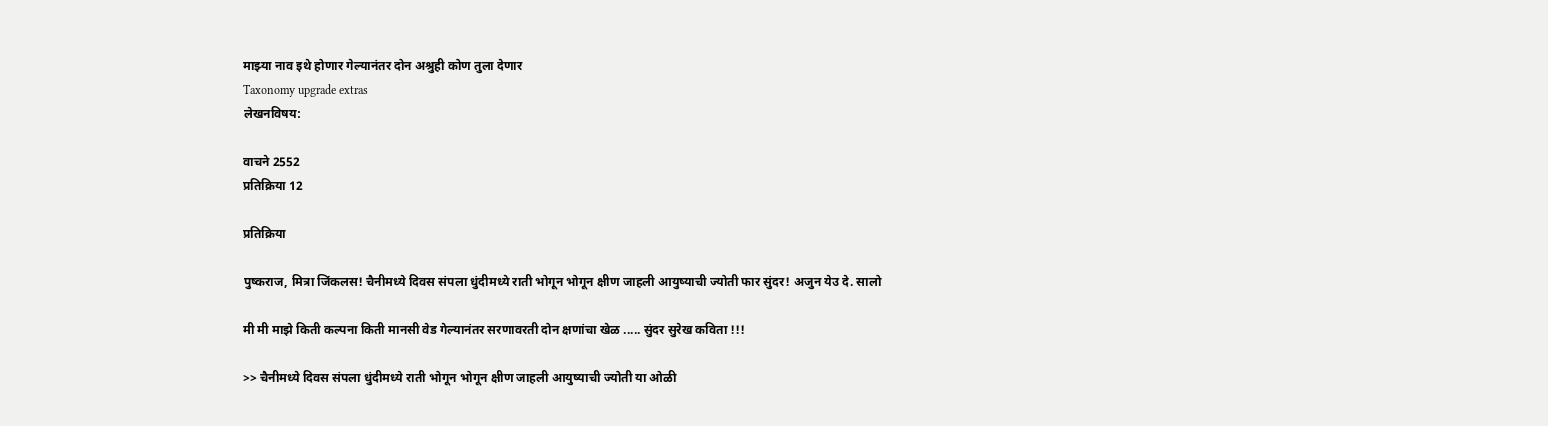माझ्या नाव इथे होणार गेल्यानंतर दोन अश्रुही कोण तुला देणार
Taxonomy upgrade extras
लेखनविषय:

वाचने 2552
प्रतिक्रिया 12

प्रतिक्रिया

पुष्कराज, मित्रा जिंकलस! चैनीमध्ये दिवस संपला धुंदीमध्ये राती भोगून भोगून क्षीण जाहली आयुष्याची ज्योती फार सुंदर! अजुन येउ दे. सालो

मी मी माझे किती कल्पना किती मानसी वेड गेल्यानंतर सरणावरती दोन क्षणांचा खेळ ..... सुंदर सुरेख कविता !!!

>> चैनीमध्ये दिवस संपला धुंदीमध्ये राती भोगून भोगून क्षीण जाहली आयुष्याची ज्योती या ओळी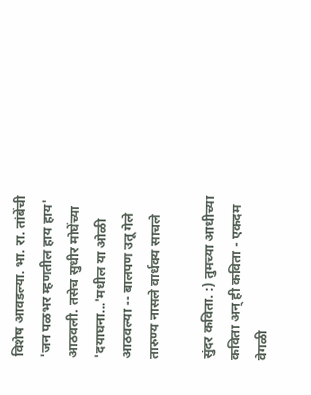विशेष आवडल्या. भा. रा. तांबेंची 'जन पळभर म्हणतील हाय हाय' आठवली. तसेच सुधीर मोघेंच्या 'दयाघना...'मधील या ओळी आठवल्या -- बालपण उतू गेले तारुण्य नासले वार्धक्य साचले

सुंदर कविता. :) तुमच्या आधीच्या कविता अन् ही कविता - एकदम वेगळी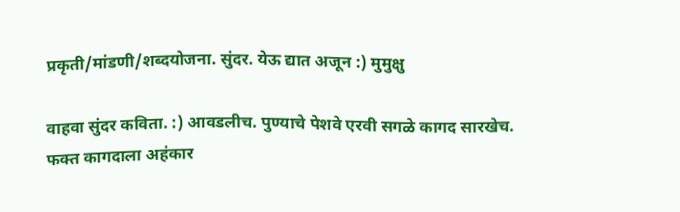प्रकृती/मांडणी/शब्दयोजना. सुंदर. येऊ द्यात अजून :) मुमुक्षु

वाहवा सुंदर कविता. :) आवडलीच. पुण्याचे पेशवे एरवी सगळे कागद सारखेच. फक्त कागदाला अहंकार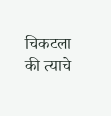चिकटला की त्याचे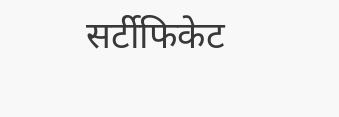सर्टीफिकेट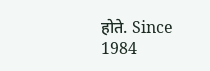होते. Since 1984